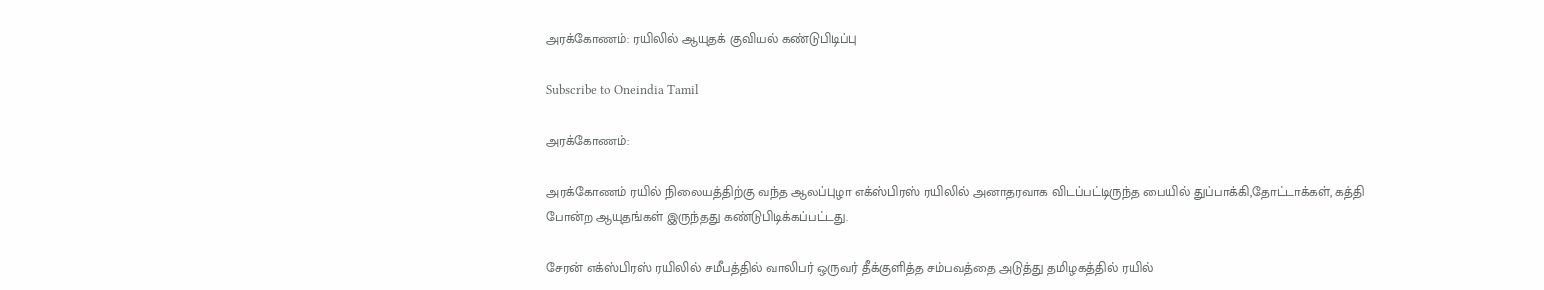அரக்கோணம்: ரயிலில் ஆயுதக் குவியல் கண்டுபிடிப்பு

Subscribe to Oneindia Tamil

அரக்கோணம்:

அரக்கோணம் ரயில் நிலையத்திற்கு வந்த ஆலப்புழா எக்ஸ்பிரஸ் ரயிலில் அனாதரவாக விடப்பட்டிருந்த பையில் துப்பாக்கி,தோட்டாக்கள், கத்தி போன்ற ஆயுதங்கள் இருந்தது கண்டுபிடிக்கப்பட்டது.

சேரன் எக்ஸ்பிரஸ் ரயிலில் சமீபத்தில் வாலிபர் ஒருவர் தீக்குளித்த சம்பவத்தை அடுத்து தமிழகத்தில் ரயில்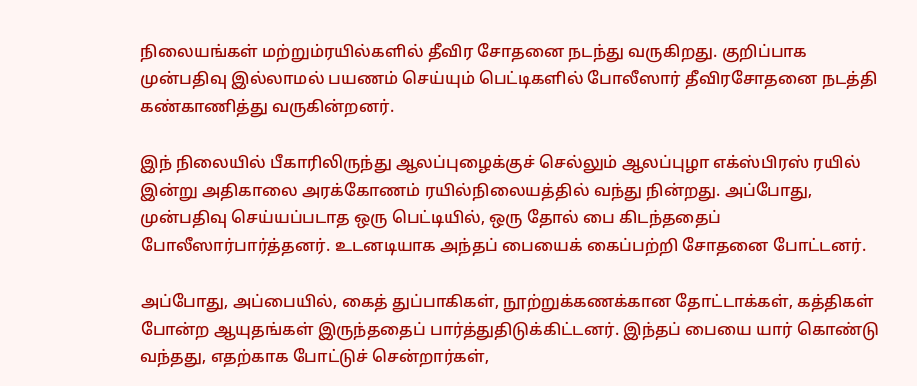நிலையங்கள் மற்றும்ரயில்களில் தீவிர சோதனை நடந்து வருகிறது. குறிப்பாக முன்பதிவு இல்லாமல் பயணம் செய்யும் பெட்டிகளில் போலீஸார் தீவிரசோதனை நடத்தி கண்காணித்து வருகின்றனர்.

இந் நிலையில் பீகாரிலிருந்து ஆலப்புழைக்குச் செல்லும் ஆலப்புழா எக்ஸ்பிரஸ் ரயில் இன்று அதிகாலை அரக்கோணம் ரயில்நிலையத்தில் வந்து நின்றது. அப்போது, முன்பதிவு செய்யப்படாத ஒரு பெட்டியில், ஒரு தோல் பை கிடந்ததைப் போலீஸார்பார்த்தனர். உடனடியாக அந்தப் பையைக் கைப்பற்றி சோதனை போட்டனர்.

அப்போது, அப்பையில், கைத் துப்பாகிகள், நூற்றுக்கணக்கான தோட்டாக்கள், கத்திகள் போன்ற ஆயுதங்கள் இருந்ததைப் பார்த்துதிடுக்கிட்டனர். இந்தப் பையை யார் கொண்டு வந்தது, எதற்காக போட்டுச் சென்றார்கள்,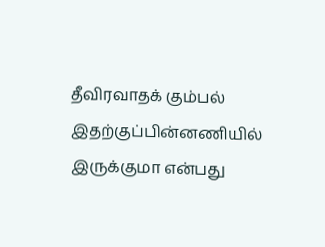தீவிரவாதக் கும்பல் இதற்குப்பின்னணியில் இருக்குமா என்பது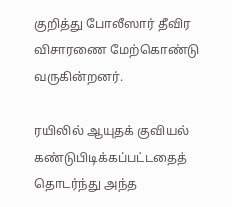குறித்து போலீஸார் தீவிர விசாரணை மேற்கொண்டு வருகின்றனர்.

ரயிலில் ஆயுதக் குவியல் கண்டுபிடிக்கப்பட்டதைத் தொடர்ந்து அந்த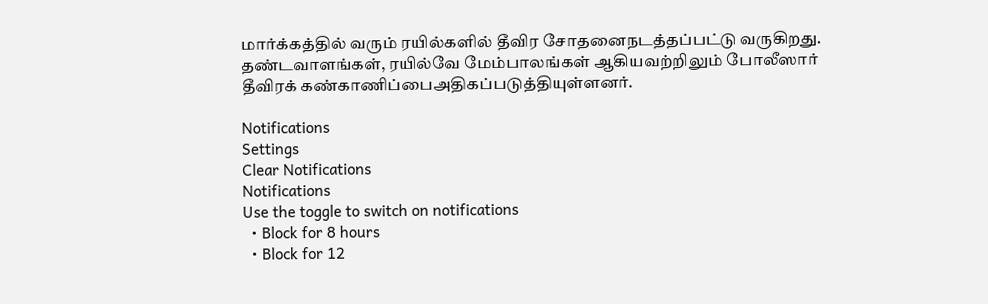மார்க்கத்தில் வரும் ரயில்களில் தீவிர சோதனைநடத்தப்பட்டு வருகிறது. தண்டவாளங்கள், ரயில்வே மேம்பாலங்கள் ஆகியவற்றிலும் போலீஸார் தீவிரக் கண்காணிப்பைஅதிகப்படுத்தியுள்ளனர்.

Notifications
Settings
Clear Notifications
Notifications
Use the toggle to switch on notifications
  • Block for 8 hours
  • Block for 12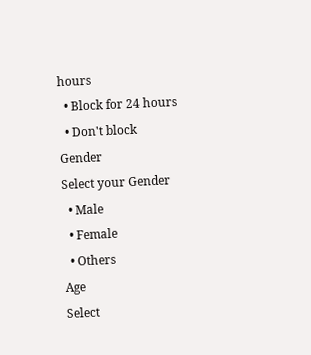hours
  • Block for 24 hours
  • Don't block
Gender
Select your Gender
  • Male
  • Female
  • Others
Age
Select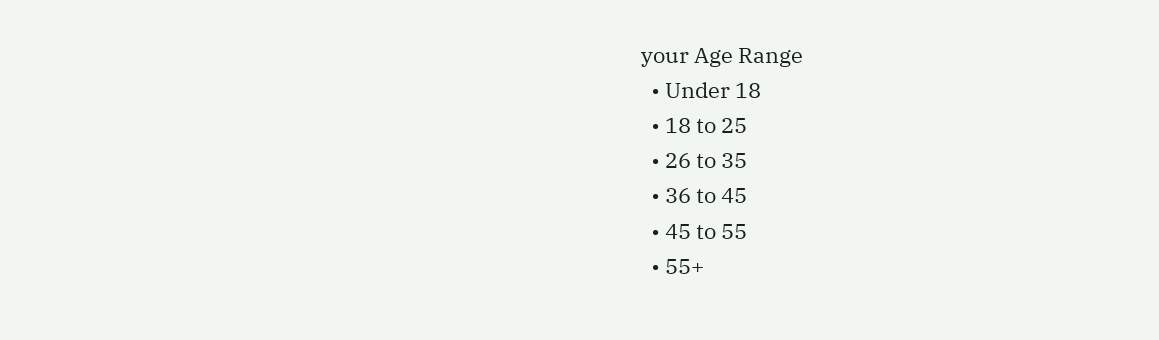your Age Range
  • Under 18
  • 18 to 25
  • 26 to 35
  • 36 to 45
  • 45 to 55
  • 55+